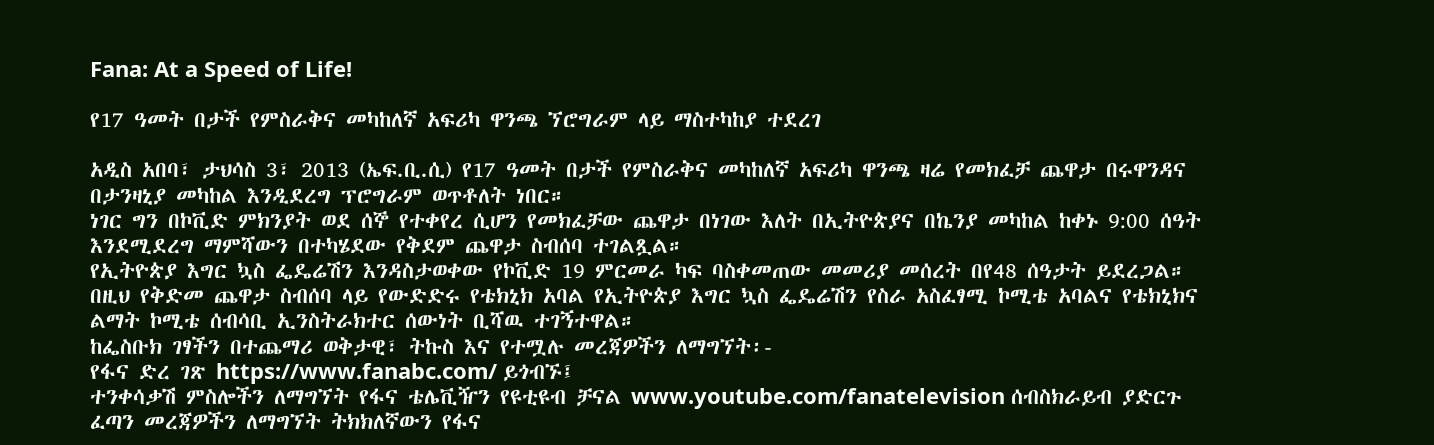Fana: At a Speed of Life!

የ17 ዓመት በታች የምስራቅና መካከለኛ አፍሪካ ዋንጫ ኘሮግራም ላይ ማስተካከያ ተደረገ

አዲስ አበባ፣ ታህሳስ 3፣ 2013 (ኤፍ.ቢ.ሲ) የ17 ዓመት በታች የምስራቅና መካከለኛ አፍሪካ ዋንጫ ዛሬ የመክፈቻ ጨዋታ በሩዋንዳና በታንዛኒያ መካከል እንዲደረግ ፕሮግራም ወጥቶለት ነበር።
ነገር ግን በኮቪድ ምክንያት ወደ ሰኞ የተቀየረ ሲሆን የመክፈቻው ጨዋታ በነገው እለት በኢትዮጵያና በኬንያ መካከል ከቀኑ 9:00 ሰዓት እንደሚደረግ ማምሻውን በተካሄደው የቅደም ጨዋታ ስብሰባ ተገልጿል።
የኢትዮጵያ እግር ኳስ ፌዴሬሽን እንዳስታወቀው የኮቪድ 19 ምርመራ ካፍ ባስቀመጠው መመሪያ መሰረት በየ48 ሰዓታት ይደረጋል።
በዚህ የቅድመ ጨዋታ ስብሰባ ላይ የውድድሩ የቴክኒክ አባል የኢትዮጵያ እግር ኳስ ፌዴሬሽን የስራ አስፈፃሚ ኮሚቴ አባልና የቴክኒክና ልማት ኮሚቴ ሰብሳቢ ኢንስትራክተር ሰውነት ቢሻዉ ተገኝተዋል።
ከፌስቡክ ገፃችን በተጨማሪ ወቅታዊ፣ ትኩስ እና የተሟሉ መረጃዎችን ለማግኘት፡-
የፋና ድረ ገጽ https://www.fanabc.com/ ይጎብኙ፤
ተንቀሳቃሽ ምስሎችን ለማግኘት የፋና ቴሌቪዥን የዩቲዩብ ቻናል www.youtube.com/fanatelevision ሰብስክራይብ ያድርጉ
ፈጣን መረጃዎችን ለማግኘት ትክክለኛውን የፋና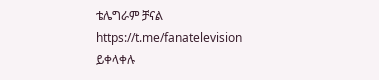ቴሌግራም ቻናል https://t.me/fanatelevision ይቀላቀሉ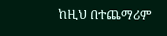ከዚህ በተጨማሪም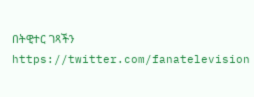በትዊተር ገጻችን https://twitter.com/fanatelevision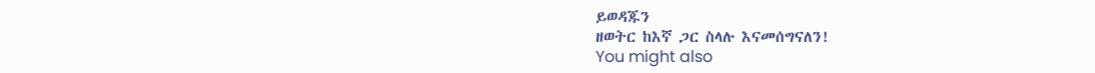ይወዳጁን
ዘወትር ከእኛ ጋር ስላሉ እናመሰግናለን!
You might also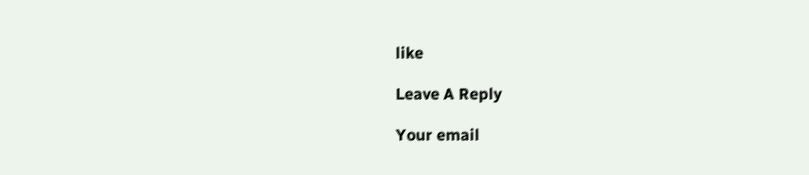like

Leave A Reply

Your email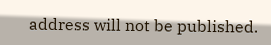address will not be published.